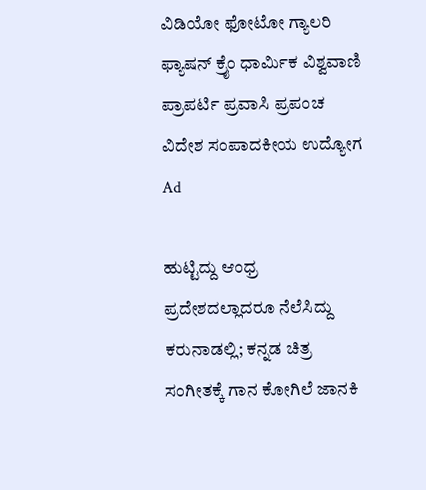ವಿಡಿಯೋ ಫೋಟೋ ಗ್ಯಾಲರಿ ಫ್ಯಾಷನ್ ಕ್ರೈಂ ಧಾರ್ಮಿಕ ವಿಶ್ವವಾಣಿ ಪ್ರಾಪರ್ಟಿ ಪ್ರವಾಸಿ ಪ್ರಪಂಚ ವಿದೇಶ ಸಂಪಾದಕೀಯ ಉದ್ಯೋಗ
Ad

ಹುಟ್ಟಿದ್ದು ಆಂಧ್ರ ಪ್ರದೇಶದಲ್ಲಾದರೂ ನೆಲೆಸಿದ್ದು ಕರುನಾಡಲ್ಲಿ; ಕನ್ನಡ ಚಿತ್ರ ಸಂಗೀತಕ್ಕೆ ಗಾನ ಕೋಗಿಲೆ ಜಾನಕಿ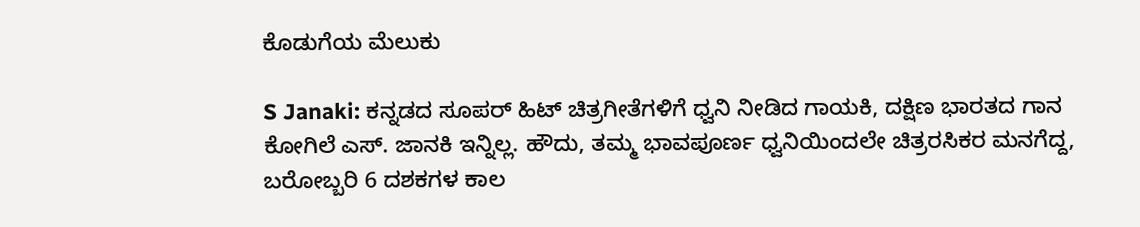ಕೊಡುಗೆಯ ಮೆಲುಕು

S Janaki: ಕನ್ನಡದ ಸೂಪರ್‌ ಹಿಟ್‌ ಚಿತ್ರಗೀತೆಗಳಿಗೆ ಧ್ವನಿ ನೀಡಿದ ಗಾಯಕಿ, ದಕ್ಷಿಣ ಭಾರತದ ಗಾನ ಕೋಗಿಲೆ ಎಸ್‌. ಜಾನಕಿ ಇನ್ನಿಲ್ಲ. ಹೌದು, ತಮ್ಮ ಭಾವಪೂರ್ಣ ಧ್ವನಿಯಿಂದಲೇ ಚಿತ್ರರಸಿಕರ ಮನಗೆದ್ದ, ಬರೋಬ್ಬರಿ 6 ದಶಕಗಳ ಕಾಲ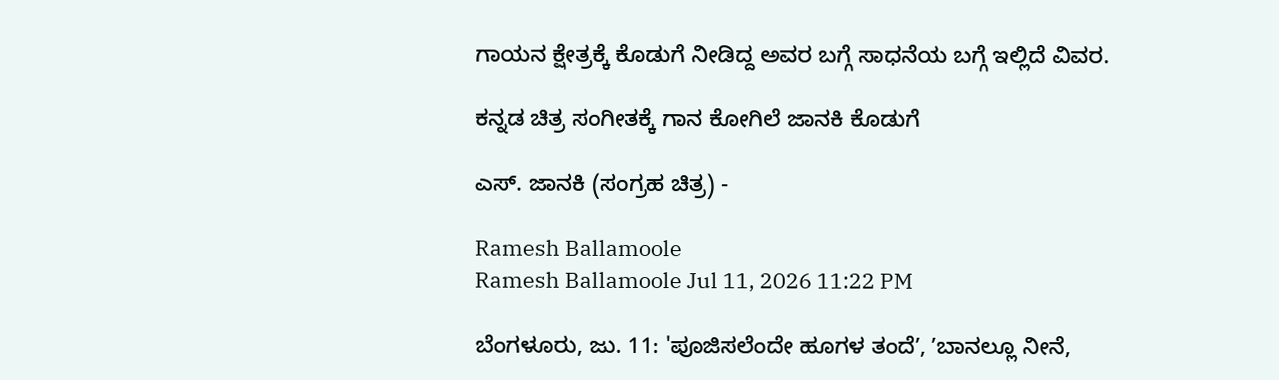ಗಾಯನ ಕ್ಷೇತ್ರಕ್ಕೆ ಕೊಡುಗೆ ನೀಡಿದ್ದ ಅವರ ಬಗ್ಗೆ ಸಾಧನೆಯ ಬಗ್ಗೆ ಇಲ್ಲಿದೆ ವಿವರ.

ಕನ್ನಡ ಚಿತ್ರ ಸಂಗೀತಕ್ಕೆ ಗಾನ ಕೋಗಿಲೆ ಜಾನಕಿ ಕೊಡುಗೆ

ಎಸ್‌. ಜಾನಕಿ (ಸಂಗ್ರಹ ಚಿತ್ರ) -

Ramesh Ballamoole
Ramesh Ballamoole Jul 11, 2026 11:22 PM

ಬೆಂಗಳೂರು, ಜು. 11: 'ಪೂಜಿಸಲೆಂದೇ ಹೂಗಳ ತಂದೆʼ, ʼಬಾನಲ್ಲೂ ನೀನೆ,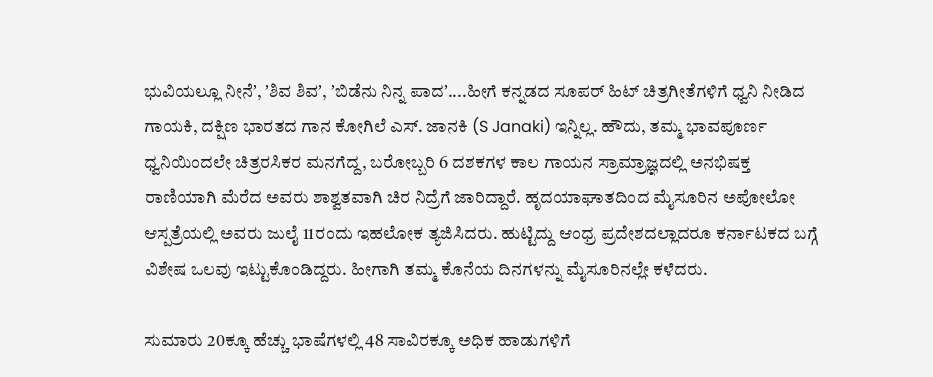ಭುವಿಯಲ್ಲೂ ನೀನೆʼ, ʼಶಿವ ಶಿವʼ, ʼಬಿಡೆನು ನಿನ್ನ ಪಾದʼ....ಹೀಗೆ ಕನ್ನಡದ ಸೂಪರ್‌ ಹಿಟ್‌ ಚಿತ್ರಗೀತೆಗಳಿಗೆ ಧ್ವನಿ ನೀಡಿದ ಗಾಯಕಿ, ದಕ್ಷಿಣ ಭಾರತದ ಗಾನ ಕೋಗಿಲೆ ಎಸ್‌. ಜಾನಕಿ (S Janaki) ಇನ್ನಿಲ್ಲ. ಹೌದು, ತಮ್ಮ ಭಾವಪೂರ್ಣ ಧ್ವನಿಯಿಂದಲೇ ಚಿತ್ರರಸಿಕರ ಮನಗೆದ್ದ, ಬರೋಬ್ಬರಿ 6 ದಶಕಗಳ ಕಾಲ ಗಾಯನ ಸ್ರಾಮ್ರಾಜ್ಞದಲ್ಲಿ ಅನಭಿಷಕ್ತ ರಾಣಿಯಾಗಿ ಮೆರೆದ ಅವರು ಶಾಶ್ವತವಾಗಿ ಚಿರ ನಿದ್ರೆಗೆ ಜಾರಿದ್ದಾರೆ. ಹೃದಯಾಘಾತದಿಂದ ಮೈಸೂರಿನ ಅಪೋಲೋ ಆಸ್ಪತ್ರೆಯಲ್ಲಿ ಅವರು ಜುಲೈ 11ರಂದು ಇಹಲೋಕ ತ್ಯಜಿಸಿದರು. ಹುಟ್ಟಿದ್ದು ಆಂಧ್ರ ಪ್ರದೇಶದಲ್ಲಾದರೂ ಕರ್ನಾಟಕದ ಬಗ್ಗೆ ವಿಶೇಷ ಒಲವು ಇಟ್ಟುಕೊಂಡಿದ್ದರು. ಹೀಗಾಗಿ ತಮ್ಮ ಕೊನೆಯ ದಿನಗಳನ್ನು ಮೈಸೂರಿನಲ್ಲೇ ಕಳೆದರು.

ಸುಮಾರು 20ಕ್ಕೂ ಹೆಚ್ಚು ಭಾಷೆಗಳಲ್ಲಿ 48 ಸಾವಿರಕ್ಕೂ ಅಧಿಕ ಹಾಡುಗಳಿಗೆ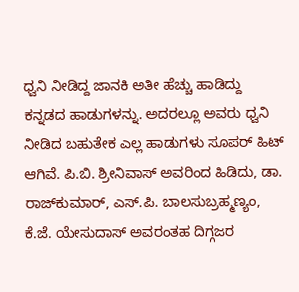ಧ್ವನಿ ನೀಡಿದ್ದ ಜಾನಕಿ ಅತೀ ಹೆಚ್ಚು ಹಾಡಿದ್ದು ಕನ್ನಡದ ಹಾಡುಗಳನ್ನು. ಅದರಲ್ಲೂ ಅವರು ‍ಧ್ವನಿ ನೀಡಿದ ಬಹುತೇಕ ಎಲ್ಲ ಹಾಡುಗಳು ಸೂಪರ್‌ ಹಿಟ್‌ ಆಗಿವೆ. ಪಿ.ಬಿ. ಶ್ರೀನಿವಾಸ್‌ ಅವರಿಂದ ಹಿಡಿದು, ಡಾ. ರಾಜ್‌ಕುಮಾರ್‌, ಎಸ್‌.ಪಿ. ಬಾಲಸುಬ್ರಹ್ಮಣ್ಯಂ, ಕೆ.ಜೆ. ಯೇಸುದಾಸ್‌ ಅವರಂತಹ ದಿಗ್ಗಜರ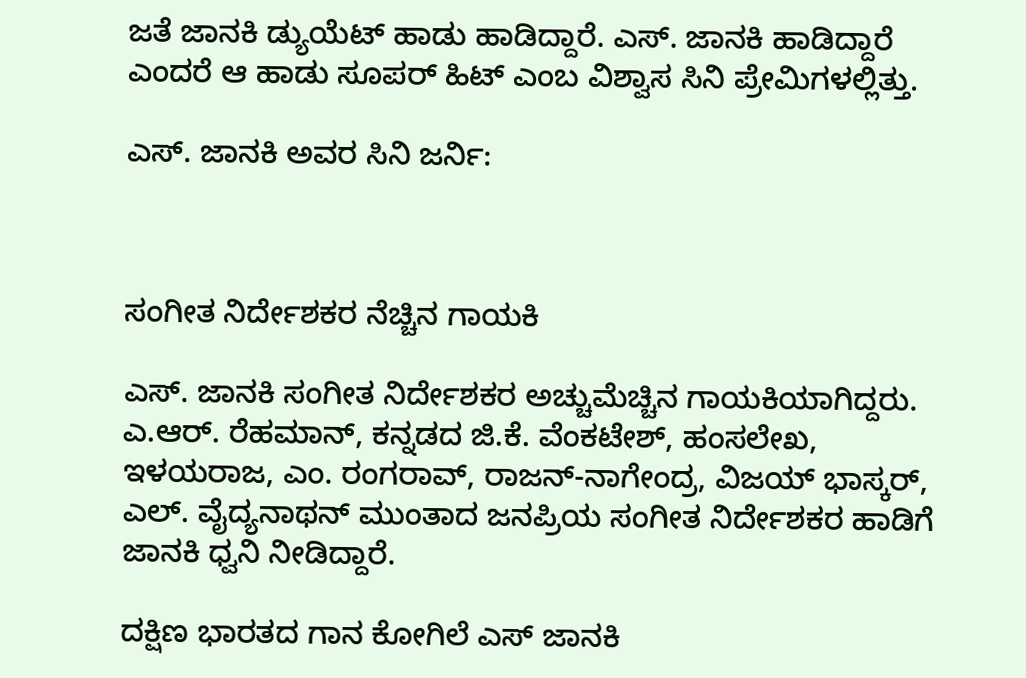ಜತೆ ಜಾನಕಿ ಡ್ಯುಯೆಟ್‌ ಹಾಡು ಹಾಡಿದ್ದಾರೆ. ಎಸ್‌. ಜಾನಕಿ ಹಾಡಿದ್ದಾರೆ ಎಂದರೆ ಆ ಹಾಡು ಸೂಪರ್‌ ಹಿಟ್‌ ಎಂಬ ವಿಶ್ವಾಸ ಸಿನಿ ಪ್ರೇಮಿಗಳಲ್ಲಿತ್ತು.

ಎಸ್‌. ಜಾನಕಿ ಅವರ ಸಿನಿ ಜರ್ನಿ:



ಸಂಗೀತ ನಿರ್ದೇಶಕರ ನೆಚ್ಚಿನ ಗಾಯಕಿ

ಎಸ್‌. ಜಾನಕಿ ಸಂಗೀತ ನಿರ್ದೇಶಕರ ಅಚ್ಚುಮೆಚ್ಚಿನ ಗಾಯಕಿಯಾಗಿದ್ದರು. ಎ.ಆರ್‌. ರೆಹಮಾನ್‌, ಕನ್ನಡದ ಜಿ.ಕೆ. ವೆಂಕಟೇಶ್‌, ಹಂಸಲೇಖ, ಇಳಯರಾಜ, ಎಂ. ರಂಗರಾವ್‌, ರಾಜನ್‌-ನಾಗೇಂದ್ರ, ವಿಜಯ್‌ ಭಾಸ್ಕರ್‌, ಎಲ್‌. ವೈದ್ಯನಾಥನ್‌ ಮುಂತಾದ ಜನಪ್ರಿಯ ಸಂಗೀತ ನಿರ್ದೇಶಕರ ಹಾಡಿಗೆ ಜಾನಕಿ ಧ್ವನಿ ನೀಡಿದ್ದಾರೆ.

ದಕ್ಷಿಣ ಭಾರತದ ಗಾನ ಕೋಗಿಲೆ ಎಸ್‌ ಜಾನಕಿ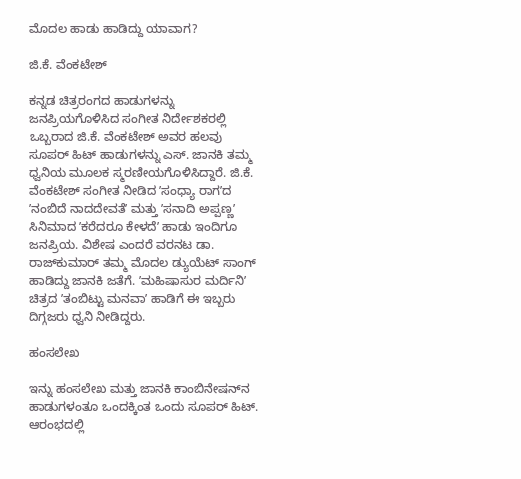ಮೊದಲ ಹಾಡು ಹಾಡಿದ್ದು ಯಾವಾಗ?

ಜಿ.ಕೆ. ವೆಂಕಟೇಶ್‌

ಕನ್ನಡ ಚಿತ್ರರಂಗದ ಹಾಡುಗಳನ್ನು ಜನಪ್ರಿಯಗೊಳಿಸಿದ ಸಂಗೀತ ನಿರ್ದೇಶಕರಲ್ಲಿ ಒಬ್ಬರಾದ ಜಿ.ಕೆ. ವೆಂಕಟೇಶ್‌ ಅವರ ಹಲವು ಸೂಪರ್‌ ಹಿಟ್‌ ಹಾಡುಗಳನ್ನು ಎಸ್‌. ಜಾನಕಿ ತಮ್ಮ ಧ್ವನಿಯ ಮೂಲಕ ಸ್ಮರಣೀಯಗೊಳಿಸಿದ್ದಾರೆ. ಜಿ.ಕೆ. ವೆಂಕಟೇಶ್‌ ಸಂಗೀತ ನೀಡಿದ ʼಸಂಧ್ಯಾ ರಾಗʼದ ʼನಂಬಿದೆ ನಾದದೇವತೆʼ ಮತ್ತು ʼಸನಾದಿ ಅಪ್ಪಣ್ಣʼ ಸಿನಿಮಾದ ʼಕರೆದರೂ ಕೇಳದೆʼ ಹಾಡು ಇಂದಿಗೂ ಜನಪ್ರಿಯ. ವಿಶೇಷ ಎಂದರೆ ವರನಟ ಡಾ. ರಾಜ್‌ಕುಮಾರ್‌ ತಮ್ಮ ಮೊದಲ ಡ್ಯುಯೆಟ್‌ ಸಾಂಗ್‌ ಹಾಡಿದ್ದು ಜಾನಕಿ ಜತೆಗೆ. ʼಮಹಿಷಾಸುರ ಮರ್ದಿನಿʼ ಚಿತ್ರದ ʼತಂಬಿಟ್ಟು ಮನವಾʼ ಹಾಡಿಗೆ ಈ ಇಬ್ಬರು ದಿಗ್ಗಜರು ಧ್ವನಿ ನೀಡಿದ್ದರು.

ಹಂಸಲೇಖ

ಇನ್ನು ಹಂಸಲೇಖ ಮತ್ತು ಜಾನಕಿ ಕಾಂಬಿನೇಷನ್‌ನ ಹಾಡುಗಳಂತೂ ಒಂದಕ್ಕಿಂತ ಒಂದು ಸೂಪರ್‌ ಹಿಟ್‌. ಆರಂಭದಲ್ಲಿ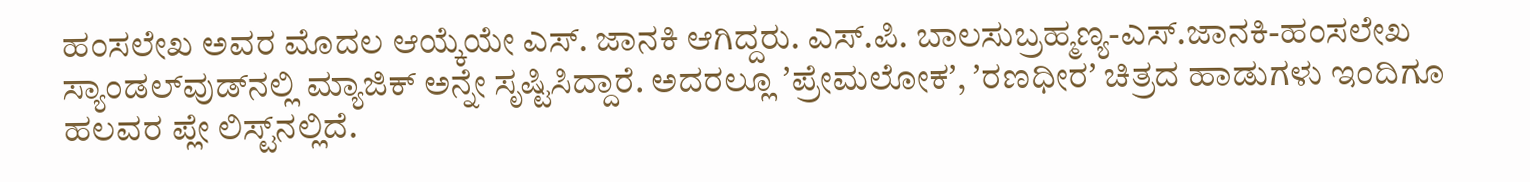ಹಂಸಲೇಖ ಅವರ ಮೊದಲ ಆಯ್ಕೆಯೇ ಎಸ್‌. ಜಾನಕಿ ಆಗಿದ್ದರು. ಎಸ್‌.ಪಿ. ಬಾಲಸುಬ್ರಹ್ಮಣ್ಯ-ಎಸ್‌.ಜಾನಕಿ-ಹಂಸಲೇಖ ಸ್ಯಾಂಡಲ್‌ವುಡ್‌ನಲ್ಲಿ ಮ್ಯಾಜಿಕ್‌ ಅನ್ನೇ ಸೃಷ್ಟಿಸಿದ್ದಾರೆ. ಅದರಲ್ಲೂ ʼಪ್ರೇಮಲೋಕʼ, ʼರಣಧೀರʼ ಚಿತ್ರದ ಹಾಡುಗಳು ಇಂದಿಗೂ ಹಲವರ ಪ್ಲೇ ಲಿಸ್ಟ್‌ನಲ್ಲಿದೆ.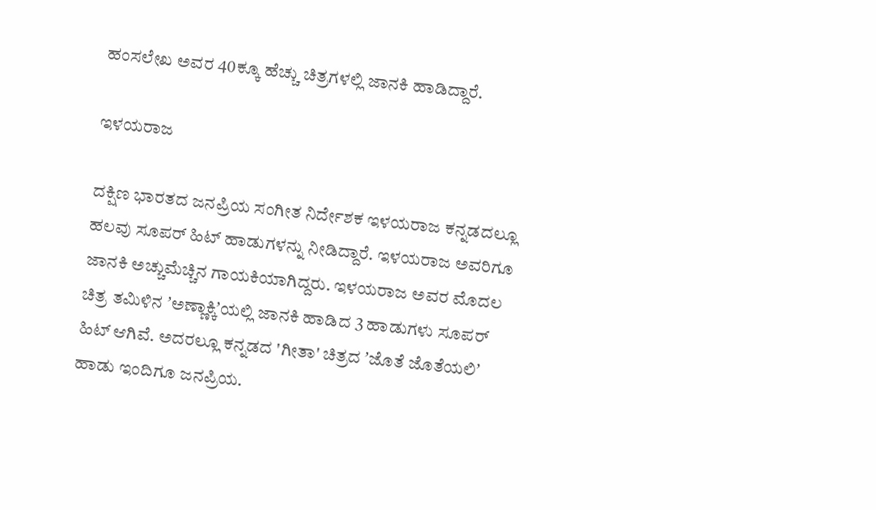ಹಂಸಲೇಖ ಅವರ 40ಕ್ಕೂ ಹೆಚ್ಚು ಚಿತ್ರಗಳಲ್ಲಿ ಜಾನಕಿ ಹಾಡಿದ್ದಾರೆ.

ಇಳಯರಾಜ

ದಕ್ಷಿಣ ಭಾರತದ ಜನಪ್ರಿಯ ಸಂಗೀತ ನಿರ್ದೇಶಕ ಇಳಯರಾಜ ಕನ್ನಡದಲ್ಲೂ ಹಲವು ಸೂಪರ್‌ ಹಿಟ್‌ ಹಾಡುಗಳನ್ನು ನೀಡಿದ್ದಾರೆ. ಇಳಯರಾಜ ಅವರಿಗೂ ಜಾನಕಿ ಅಚ್ಚುಮೆಚ್ಚಿನ ಗಾಯಕಿಯಾಗಿದ್ದರು. ಇಳಯರಾಜ ಅವರ ಮೊದಲ ಚಿತ್ರ ತಮಿಳಿನ ʼಅಣ್ಣಾಕ್ಕಿʼಯಲ್ಲಿ ಜಾನಕಿ ಹಾಡಿದ 3 ಹಾಡುಗಳು ಸೂಪರ್‌ ಹಿಟ್‌ ಆಗಿವೆ. ಅದರಲ್ಲೂ ಕನ್ನಡದ 'ಗೀತಾ' ಚಿತ್ರದ ʼಜೊತೆ ಜೊತೆಯಲಿʼ ಹಾಡು ಇಂದಿಗೂ ಜನಪ್ರಿಯ.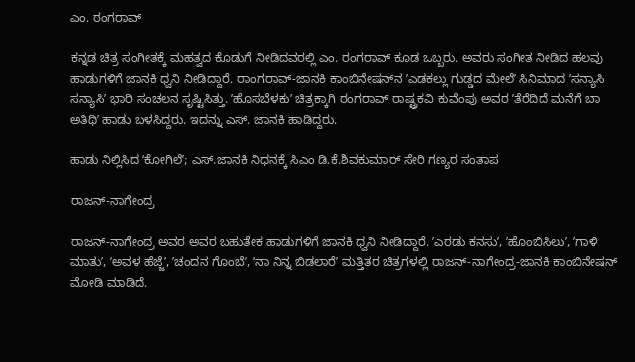ಎಂ. ರಂಗರಾವ್‌

ಕನ್ನಡ ಚಿತ್ರ ಸಂಗೀತಕ್ಕೆ ಮಹತ್ವದ ಕೊಡುಗೆ ನೀಡಿದವರಲ್ಲಿ ಎಂ. ರಂಗರಾವ್‌ ಕೂಡ ಒಬ್ಬರು. ಅವರು ಸಂಗೀತ ನೀಡಿದ ಹಲವು ಹಾಡುಗಳಿಗೆ ಜಾನಕಿ ಧ್ವನಿ ನೀಡಿದ್ದಾರೆ. ರಾಂಗರಾವ್‌-ಜಾನಕಿ ಕಾಂಬಿನೇಷನ್‌ನ ʼಎಡಕಲ್ಲು ಗುಡ್ಡದ ಮೇಲೆʼ ಸಿನಿಮಾದ ʼಸನ್ಯಾಸಿ ಸನ್ಯಾಸಿʼ ಭಾರಿ ಸಂಚಲನ ಸೃಷ್ಟಿಸಿತ್ತು. ʼಹೊಸಬೆಳಕುʼ ಚಿತ್ರಕ್ಕಾಗಿ ರಂಗರಾವ್‌ ರಾಷ್ಟ್ರಕವಿ ಕುವೆಂಪು ಅವರ ʼತೆರೆದಿದೆ ಮನೆಗೆ ಬಾ ಅತಿಥಿʼ ಹಾಡು ಬಳಸಿದ್ದರು. ಇದನ್ನು ಎಸ್‌. ಜಾನಕಿ ಹಾಡಿದ್ದರು.

ಹಾಡು ನಿಲ್ಲಿಸಿದ ʻಕೋಗಿಲೆʼ; ಎಸ್‌.ಜಾನಕಿ ನಿಧನಕ್ಕೆ ಸಿಎಂ ಡಿ.ಕೆ.ಶಿವಕುಮಾರ್‌ ಸೇರಿ ಗಣ್ಯರ ಸಂತಾಪ

ರಾಜನ್‌-ನಾಗೇಂದ್ರ

ರಾಜನ್‌-ನಾಗೇಂದ್ರ ಅವರ ಅವರ ಬಹುತೇಕ ಹಾಡುಗಳಿಗೆ ಜಾನಕಿ ಧ್ವನಿ ನೀಡಿದ್ದಾರೆ. ʼಎರಡು ಕನಸುʼ, ʼಹೊಂಬಿಸಿಲುʼ, ʼಗಾಳಿ ಮಾತುʼ, ʼಅವಳ ಹೆಜ್ಜೆʼ, ʼಚಂದನ ಗೊಂಬೆʼ, ʼನಾ ನಿನ್ನ ಬಿಡಲಾರೆʼ ಮತ್ತಿತರ ಚಿತ್ರಗಳಲ್ಲಿ ರಾಜನ್‌-ನಾಗೇಂದ್ರ-ಜಾನಕಿ ಕಾಂಬಿನೇಷನ್‌ ಮೋಡಿ ಮಾಡಿದೆ.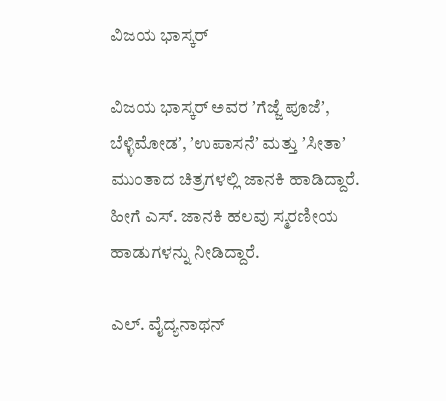ವಿಜಯ ಭಾಸ್ಕರ್‌

ವಿಜಯ ಭಾಸ್ಕರ್‌ ಅವರ ʼಗೆಜ್ಜೆ ಪೂಜೆʼ, ಬೆಳ್ಳಿಮೋಡʼ, ʼಉಪಾಸನೆʼ ಮತ್ತು ʼಸೀತಾʼ ಮುಂತಾದ ಚಿತ್ರಗಳಲ್ಲಿ ಜಾನಕಿ ಹಾಡಿದ್ದಾರೆ. ಹೀಗೆ ಎಸ್‌. ಜಾನಕಿ ಹಲವು ಸ್ಮರಣೀಯ ಹಾಡುಗಳನ್ನು ನೀಡಿದ್ದಾರೆ.

ಎಲ್‌. ವೈದ್ಯನಾಥನ್‌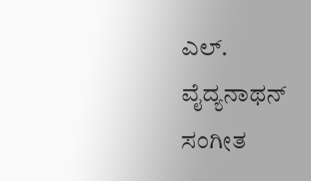ಎಲ್‌. ವೈದ್ಯನಾಥನ್‌ ಸಂಗೀತ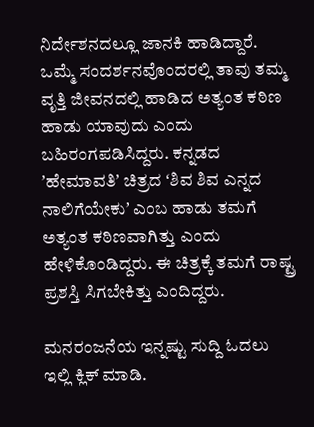ನಿರ್ದೇಶನದಲ್ಲೂ ಜಾನಕಿ ಹಾಡಿದ್ದಾರೆ. ಒಮ್ಮೆ ಸಂದರ್ಶನವೊಂದರಲ್ಲಿ ತಾವು ತಮ್ಮ ವೃತ್ತಿ ಜೀವನದಲ್ಲಿ ಹಾಡಿದ ಅತ್ಯಂತ ಕಠಿಣ ಹಾಡು ಯಾವುದು ಎಂದು ಬಹಿರಂಗಪಡಿಸಿದ್ದರು. ಕನ್ನಡದ ʼಹೇಮಾವತಿʼ ಚಿತ್ರದ ʻಶಿವ ಶಿವ ಎನ್ನದ ನಾಲಿಗೆಯೇಕುʼ ಎಂಬ ಹಾಡು ತಮಗೆ ಅತ್ಯಂತ ಕಠಿಣವಾಗಿತ್ತು ಎಂದು ಹೇಳಿಕೊಂಡಿದ್ದರು. ಈ ಚಿತ್ರಕ್ಕೆ ತಮಗೆ ರಾಷ್ಟ್ರ ಪ್ರಶಸ್ತಿ ಸಿಗಬೇಕಿತ್ತು ಎಂದಿದ್ದರು.

ಮನರಂಜನೆಯ ಇನ್ನಷ್ಟು ಸುದ್ದಿ ಓದಲು ಇಲ್ಲಿ ಕ್ಲಿಕ್‌ ಮಾಡಿ.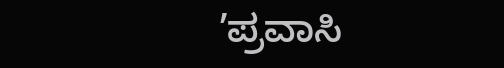ʼಪ್ರವಾಸಿ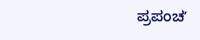ಪ್ರಪಂಚʼ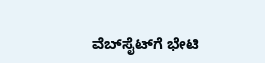ವೆಬ್‌ಸೈಟ್‌ಗೆ ಭೇಟಿ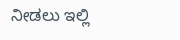ನೀಡಲು ಇಲ್ಲಿ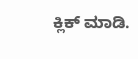ಕ್ಲಿಕ್‌ ಮಾಡಿ.